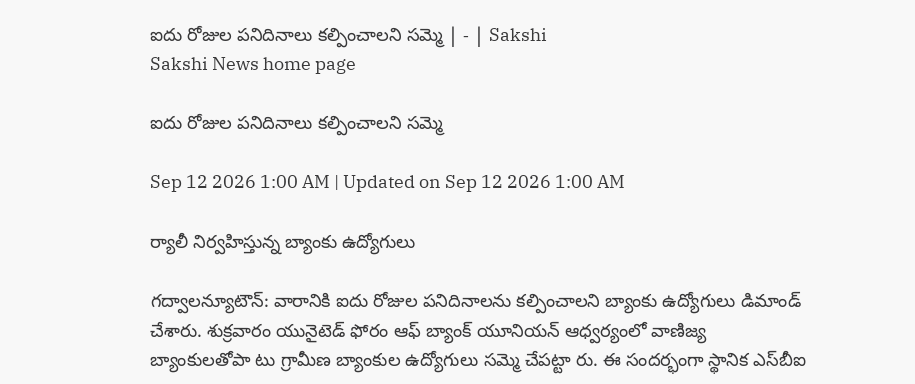ఐదు రోజుల పనిదినాలు కల్పించాలని సమ్మె | - | Sakshi
Sakshi News home page

ఐదు రోజుల పనిదినాలు కల్పించాలని సమ్మె

Sep 12 2026 1:00 AM | Updated on Sep 12 2026 1:00 AM

ర్యాలీ నిర్వహిస్తున్న బ్యాంకు ఉద్యోగులు

గద్వాలన్యూటౌన్‌: వారానికి ఐదు రోజుల పనిదినాలను కల్పించాలని బ్యాంకు ఉద్యోగులు డిమాండ్‌ చేశారు. శుక్రవారం యునైటెడ్‌ ఫోరం ఆఫ్‌ బ్యాంక్‌ యూనియన్‌ ఆధ్వర్యంలో వాణిజ్య బ్యాంకులతోపా టు గ్రామీణ బ్యాంకుల ఉద్యోగులు సమ్మె చేపట్టా రు. ఈ సందర్భంగా స్థానిక ఎస్‌బీఐ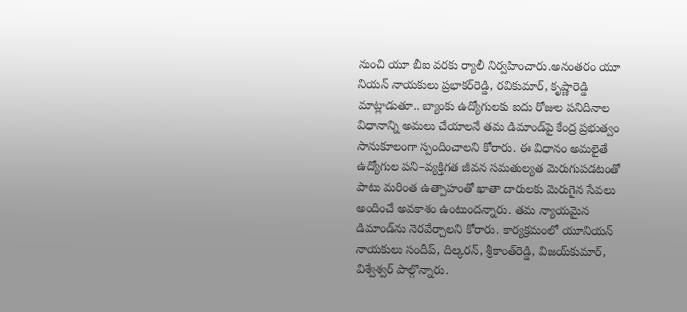నుంచి యూ బీఐ వరకు ర్యాలీ నిర్వహించారు.అనంతరం యూ నియన్‌ నాయకులు ప్రభాకర్‌రెడ్డి, రవికుమార్‌, కృష్ణారెడ్డి మాట్లాడుతూ.. బ్యాంకు ఉద్యోగులకు ఐదు రోజుల పనిదినాల విధానాన్ని అమలు చేయాలనే తమ డిమాండ్‌పై కేంద్ర ప్రభుత్వం సానుకూలంగా స్పందించాలని కోరారు. ఈ విధానం అమలైతే ఉద్యోగుల పని–వ్యక్తిగత జీవన సమతుల్యత మెరుగుపడటంతో పాటు మరింత ఉత్పాహంతో ఖాతా దారులకు మెరుగైన సేవలు అందించే అవకాశం ఉంటుందన్నారు. తమ న్యాయమైన డిమాండ్‌ను నెరవేర్చాలని కోరారు. కార్యక్రమంలో యూనియన్‌ నాయకులు సందీప్‌, దిల్కరన్‌, శ్రీకాంత్‌రెడ్డి, విజయ్‌కుమార్‌, విశ్వేశ్వర్‌ పాల్గొన్నారు.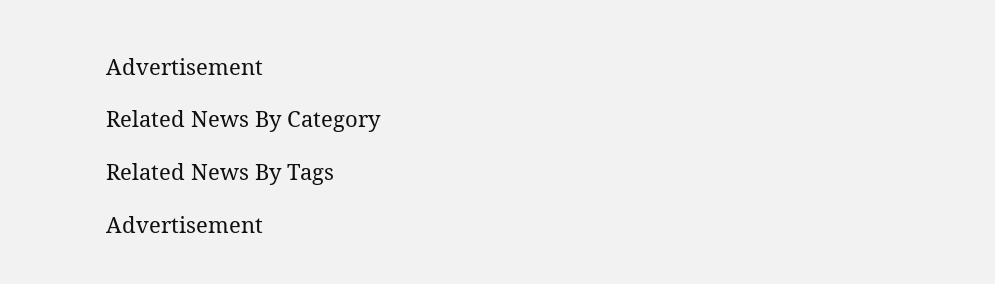Advertisement

Related News By Category

Related News By Tags

Advertisement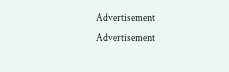Advertisement
Advertisement